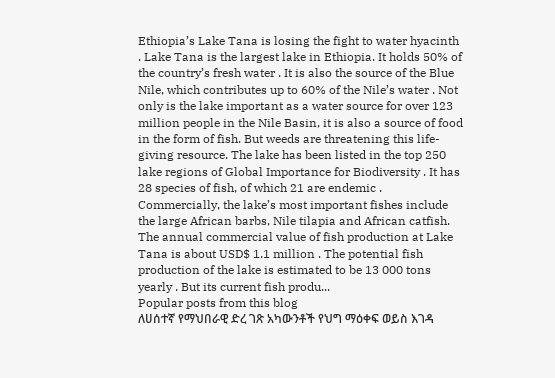Ethiopia’s Lake Tana is losing the fight to water hyacinth . Lake Tana is the largest lake in Ethiopia. It holds 50% of the country’s fresh water . It is also the source of the Blue Nile, which contributes up to 60% of the Nile’s water . Not only is the lake important as a water source for over 123 million people in the Nile Basin, it is also a source of food in the form of fish. But weeds are threatening this life-giving resource. The lake has been listed in the top 250 lake regions of Global Importance for Biodiversity . It has 28 species of fish, of which 21 are endemic . Commercially, the lake’s most important fishes include the large African barbs, Nile tilapia and African catfish. The annual commercial value of fish production at Lake Tana is about USD$ 1.1 million . The potential fish production of the lake is estimated to be 13 000 tons yearly . But its current fish produ...
Popular posts from this blog
ለሀሰተኛ የማህበራዊ ድረ ገጽ አካውንቶች የህግ ማዕቀፍ ወይስ እገዳ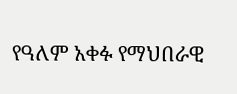የዓለም አቀፉ የማህበራዊ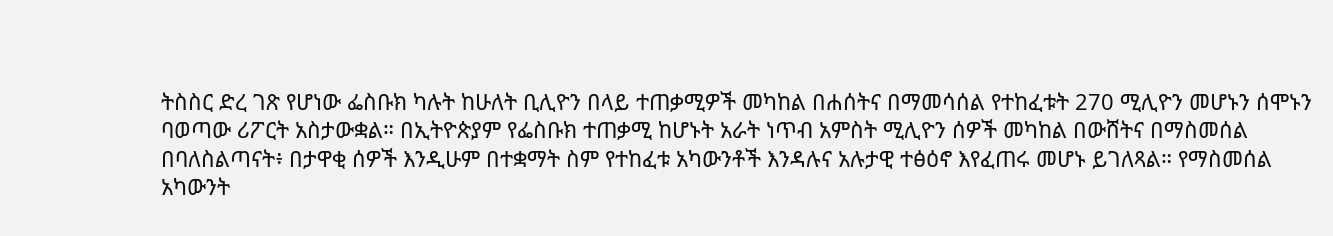ትስስር ድረ ገጽ የሆነው ፌስቡክ ካሉት ከሁለት ቢሊዮን በላይ ተጠቃሚዎች መካከል በሐሰትና በማመሳሰል የተከፈቱት 270 ሚሊዮን መሆኑን ሰሞኑን ባወጣው ሪፖርት አስታውቋል። በኢትዮጵያም የፌስቡክ ተጠቃሚ ከሆኑት አራት ነጥብ አምስት ሚሊዮን ሰዎች መካከል በውሸትና በማስመሰል በባለስልጣናት፥ በታዋቂ ሰዎች እንዲሁም በተቋማት ስም የተከፈቱ አካውንቶች እንዳሉና አሉታዊ ተፅዕኖ እየፈጠሩ መሆኑ ይገለጻል። የማስመሰል አካውንት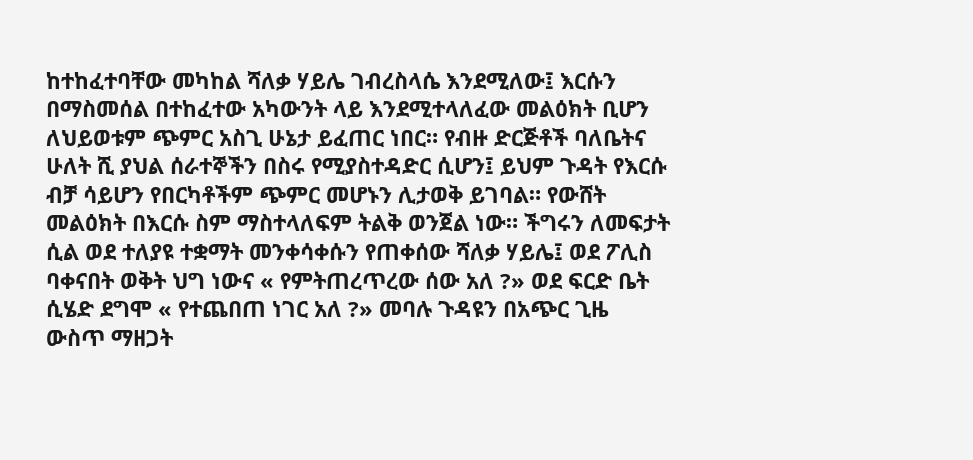ከተከፈተባቸው መካከል ሻለቃ ሃይሌ ገብረስላሴ እንደሚለው፤ እርሱን በማስመሰል በተከፈተው አካውንት ላይ እንደሚተላለፈው መልዕክት ቢሆን ለህይወቱም ጭምር አስጊ ሁኔታ ይፈጠር ነበር። የብዙ ድርጅቶች ባለቤትና ሁለት ሺ ያህል ሰራተኞችን በስሩ የሚያስተዳድር ሲሆን፤ ይህም ጉዳት የእርሱ ብቻ ሳይሆን የበርካቶችም ጭምር መሆኑን ሊታወቅ ይገባል። የውሸት መልዕክት በእርሱ ስም ማስተላለፍም ትልቅ ወንጀል ነው። ችግሩን ለመፍታት ሲል ወደ ተለያዩ ተቋማት መንቀሳቀሱን የጠቀሰው ሻለቃ ሃይሌ፤ ወደ ፖሊስ ባቀናበት ወቅት ህግ ነውና « የምትጠረጥረው ሰው አለ ?» ወደ ፍርድ ቤት ሲሄድ ደግሞ « የተጨበጠ ነገር አለ ?» መባሉ ጉዳዩን በአጭር ጊዜ ውስጥ ማዘጋት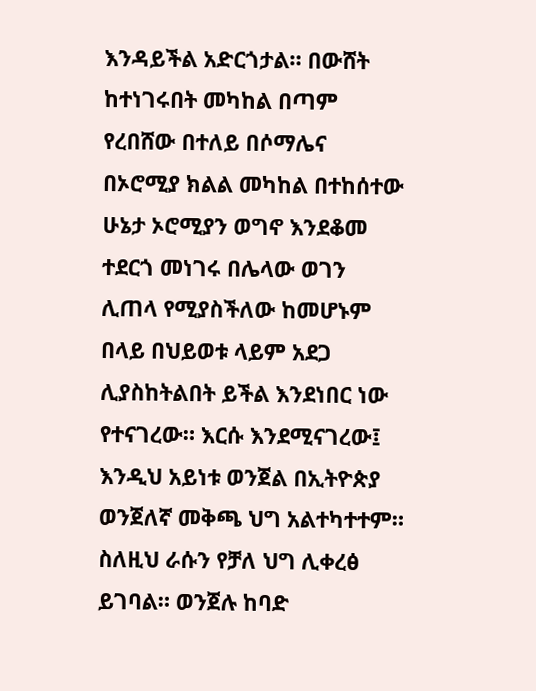እንዳይችል አድርጎታል። በውሸት ከተነገሩበት መካከል በጣም የረበሸው በተለይ በሶማሌና በኦሮሚያ ክልል መካከል በተከሰተው ሁኔታ ኦሮሚያን ወግኖ እንደቆመ ተደርጎ መነገሩ በሌላው ወገን ሊጠላ የሚያስችለው ከመሆኑም በላይ በህይወቱ ላይም አደጋ ሊያስከትልበት ይችል እንደነበር ነው የተናገረው። እርሱ እንደሚናገረው፤ እንዲህ አይነቱ ወንጀል በኢትዮጵያ ወንጀለኛ መቅጫ ህግ አልተካተተም። ስለዚህ ራሱን የቻለ ህግ ሊቀረፅ ይገባል። ወንጀሉ ከባድ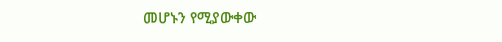መሆኑን የሚያውቀው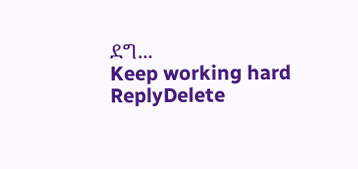ደግ...
Keep working hard
ReplyDelete